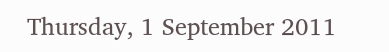Thursday, 1 September 2011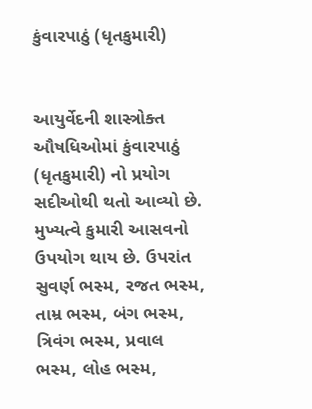કુંવારપાઠું (ધૃતકુમારી)


આયુર્વેદની શાસ્ત્રોક્ત ઔષધિઓમાં કુંવારપાઠું (ધૃતકુમારી) નો પ્રયોગ સદીઓથી થતો આવ્યો છે. મુખ્યત્વે કુમારી આસવનો ઉપયોગ થાય છે. ઉપરાંત સુવર્ણ ભસ્મ, રજત ભસ્મ, તામ્ર ભસ્મ, બંગ ભસ્મ, ત્રિવંગ ભસ્મ, પ્રવાલ ભસ્મ, લોહ ભસ્મ,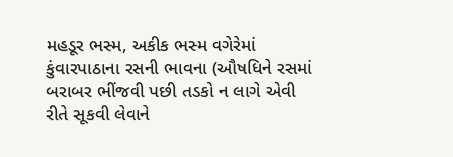મહડૂર ભસ્મ, અકીક ભસ્મ વગેરેમાં કુંવારપાઠાના રસની ભાવના (ઔષધિને રસમાં બરાબર ભીંજવી પછી તડકો ન લાગે એવી રીતે સૂકવી લેવાને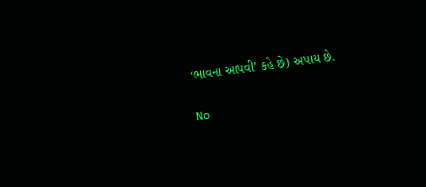‘ભાવના આપવી’ કહે છે) અપાય છે.

No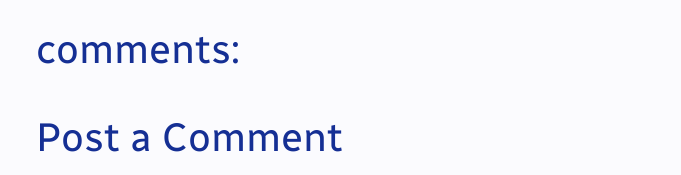comments:

Post a Comment